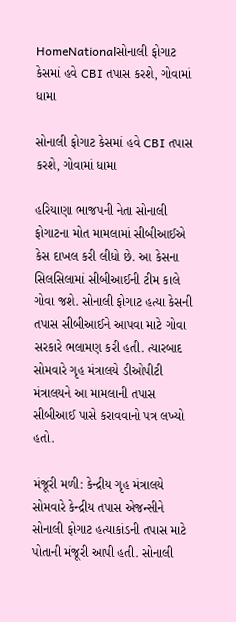HomeNationalસોનાલી ફોગાટ કેસમાં હવે CBI તપાસ કરશે, ગોવામાં ધામા

સોનાલી ફોગાટ કેસમાં હવે CBI તપાસ કરશે, ગોવામાં ધામા

હરિયાણા ભાજપની નેતા સોનાલી ફોગાટના મોત મામલામાં સીબીઆઈએ કેસ દાખલ કરી લીધો છે. આ કેસના સિલસિલામાં સીબીઆઈની ટીમ કાલે ગોવા જશે. સોનાલી ફોગાટ હત્યા કેસની તપાસ સીબીઆઈને આપવા માટે ગોવા સરકારે ભલામણ કરી હતી. ત્યારબાદ સોમવારે ગૃહ મંત્રાલયે ડીઓપીટી મંત્રાલયને આ મામલાની તપાસ સીબીઆઈ પાસે કરાવવાનો પત્ર લખ્યો હતો.

મંજૂરી મળી: કેન્દ્રીય ગૃહ મંત્રાલયે સોમવારે કેન્દ્રીય તપાસ એજન્સીને સોનાલી ફોગાટ હત્યાકાંડની તપાસ માટે પોતાની મંજૂરી આપી હતી. સોનાલી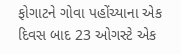ફોગાટને ગોવા પહોંચ્યાના એક દિવસ બાદ 23 ઓગસ્ટે એક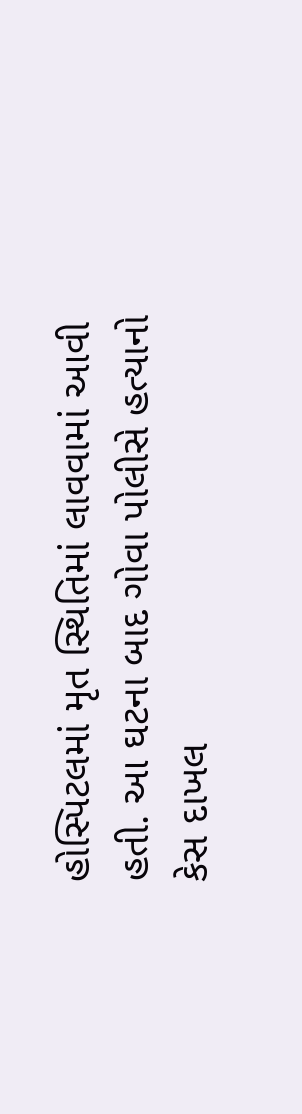હોસ્પિટલમાં મૃત સ્થિતિમાં લાવવામાં આવી હતી. આ ઘટના બાદ ગોવા પોલીસે હત્યાનો કેસ દાખલ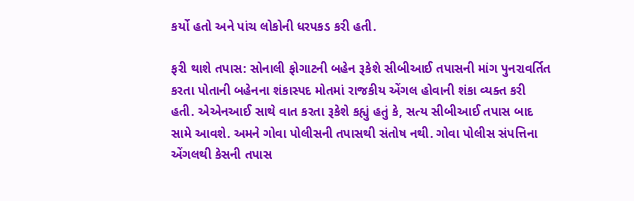કર્યો હતો અને પાંચ લોકોની ધરપકડ કરી હતી.

ફરી થાશે તપાસ: સોનાલી ફોગાટની બહેન રૂકેશે સીબીઆઈ તપાસની માંગ પુનરાવર્તિત કરતા પોતાની બહેનના શંકાસ્પદ મોતમાં રાજકીય એંગલ હોવાની શંકા વ્યક્ત કરી હતી. એએનઆઈ સાથે વાત કરતા રૂકેશે કહ્યું હતું કે, સત્ય સીબીઆઈ તપાસ બાદ સામે આવશે. અમને ગોવા પોલીસની તપાસથી સંતોષ નથી. ગોવા પોલીસ સંપત્તિના એંગલથી કેસની તપાસ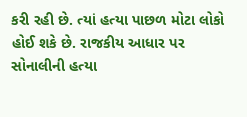કરી રહી છે. ત્યાં હત્યા પાછળ મોટા લોકો હોઈ શકે છે. રાજકીય આધાર પર સોનાલીની હત્યા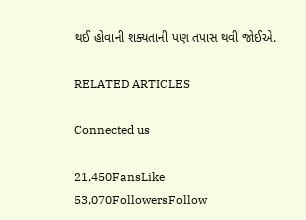થઈ હોવાની શક્યતાની પણ તપાસ થવી જોઈએ.

RELATED ARTICLES

Connected us

21,450FansLike
53,070FollowersFollow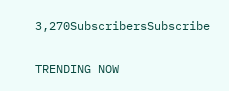3,270SubscribersSubscribe

TRENDING NOW